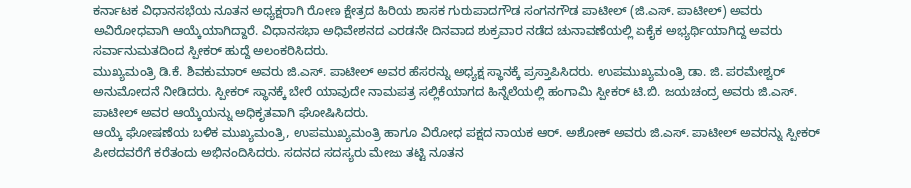ಕರ್ನಾಟಕ ವಿಧಾನಸಭೆಯ ನೂತನ ಅಧ್ಯಕ್ಷರಾಗಿ ರೋಣ ಕ್ಷೇತ್ರದ ಹಿರಿಯ ಶಾಸಕ ಗುರುಪಾದಗೌಡ ಸಂಗನಗೌಡ ಪಾಟೀಲ್ (ಜಿ.ಎಸ್. ಪಾಟೀಲ್) ಅವರು ಅವಿರೋಧವಾಗಿ ಆಯ್ಕೆಯಾಗಿದ್ದಾರೆ. ವಿಧಾನಸಭಾ ಅಧಿವೇಶನದ ಎರಡನೇ ದಿನವಾದ ಶುಕ್ರವಾರ ನಡೆದ ಚುನಾವಣೆಯಲ್ಲಿ ಏಕೈಕ ಅಭ್ಯರ್ಥಿಯಾಗಿದ್ದ ಅವರು ಸರ್ವಾನುಮತದಿಂದ ಸ್ಪೀಕರ್ ಹುದ್ದೆ ಅಲಂಕರಿಸಿದರು.
ಮುಖ್ಯಮಂತ್ರಿ ಡಿ.ಕೆ. ಶಿವಕುಮಾರ್ ಅವರು ಜಿ.ಎಸ್. ಪಾಟೀಲ್ ಅವರ ಹೆಸರನ್ನು ಅಧ್ಯಕ್ಷ ಸ್ಥಾನಕ್ಕೆ ಪ್ರಸ್ತಾಪಿಸಿದರು. ಉಪಮುಖ್ಯಮಂತ್ರಿ ಡಾ. ಜಿ. ಪರಮೇಶ್ವರ್ ಅನುಮೋದನೆ ನೀಡಿದರು. ಸ್ಪೀಕರ್ ಸ್ಥಾನಕ್ಕೆ ಬೇರೆ ಯಾವುದೇ ನಾಮಪತ್ರ ಸಲ್ಲಿಕೆಯಾಗದ ಹಿನ್ನೆಲೆಯಲ್ಲಿ ಹಂಗಾಮಿ ಸ್ಪೀಕರ್ ಟಿ.ಬಿ. ಜಯಚಂದ್ರ ಅವರು ಜಿ.ಎಸ್. ಪಾಟೀಲ್ ಅವರ ಆಯ್ಕೆಯನ್ನು ಅಧಿಕೃತವಾಗಿ ಘೋಷಿಸಿದರು.
ಆಯ್ಕೆ ಘೋಷಣೆಯ ಬಳಿಕ ಮುಖ್ಯಮಂತ್ರಿ, ಉಪಮುಖ್ಯಮಂತ್ರಿ ಹಾಗೂ ವಿರೋಧ ಪಕ್ಷದ ನಾಯಕ ಆರ್. ಅಶೋಕ್ ಅವರು ಜಿ.ಎಸ್. ಪಾಟೀಲ್ ಅವರನ್ನು ಸ್ಪೀಕರ್ ಪೀಠದವರೆಗೆ ಕರೆತಂದು ಅಭಿನಂದಿಸಿದರು. ಸದನದ ಸದಸ್ಯರು ಮೇಜು ತಟ್ಟಿ ನೂತನ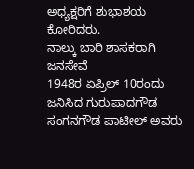ಅಧ್ಯಕ್ಷರಿಗೆ ಶುಭಾಶಯ ಕೋರಿದರು.
ನಾಲ್ಕು ಬಾರಿ ಶಾಸಕರಾಗಿ ಜನಸೇವೆ
1948ರ ಏಪ್ರಿಲ್ 10ರಂದು ಜನಿಸಿದ ಗುರುಪಾದಗೌಡ ಸಂಗನಗೌಡ ಪಾಟೀಲ್ ಅವರು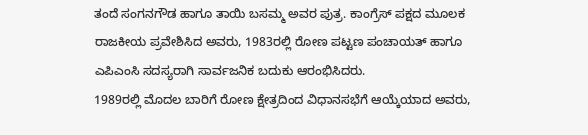ತಂದೆ ಸಂಗನಗೌಡ ಹಾಗೂ ತಾಯಿ ಬಸಮ್ಮ ಅವರ ಪುತ್ರ. ಕಾಂಗ್ರೆಸ್ ಪಕ್ಷದ ಮೂಲಕ ರಾಜಕೀಯ ಪ್ರವೇಶಿಸಿದ ಅವರು, 1983ರಲ್ಲಿ ರೋಣ ಪಟ್ಟಣ ಪಂಚಾಯತ್ ಹಾಗೂ ಎಪಿಎಂಸಿ ಸದಸ್ಯರಾಗಿ ಸಾರ್ವಜನಿಕ ಬದುಕು ಆರಂಭಿಸಿದರು.
1989ರಲ್ಲಿ ಮೊದಲ ಬಾರಿಗೆ ರೋಣ ಕ್ಷೇತ್ರದಿಂದ ವಿಧಾನಸಭೆಗೆ ಆಯ್ಕೆಯಾದ ಅವರು,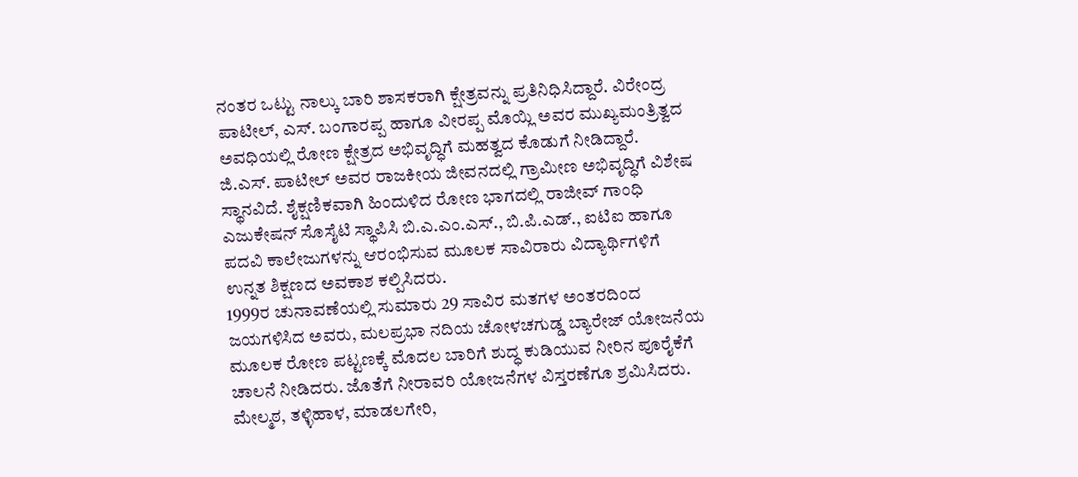ನಂತರ ಒಟ್ಟು ನಾಲ್ಕು ಬಾರಿ ಶಾಸಕರಾಗಿ ಕ್ಷೇತ್ರವನ್ನು ಪ್ರತಿನಿಧಿಸಿದ್ದಾರೆ. ವಿರೇಂದ್ರ ಪಾಟೀಲ್, ಎಸ್. ಬಂಗಾರಪ್ಪ ಹಾಗೂ ವೀರಪ್ಪ ಮೊಯ್ಲಿ ಅವರ ಮುಖ್ಯಮಂತ್ರಿತ್ವದ ಅವಧಿಯಲ್ಲಿ ರೋಣ ಕ್ಷೇತ್ರದ ಅಭಿವೃದ್ಧಿಗೆ ಮಹತ್ವದ ಕೊಡುಗೆ ನೀಡಿದ್ದಾರೆ.
ಜಿ.ಎಸ್. ಪಾಟೀಲ್ ಅವರ ರಾಜಕೀಯ ಜೀವನದಲ್ಲಿ ಗ್ರಾಮೀಣ ಅಭಿವೃದ್ಧಿಗೆ ವಿಶೇಷ ಸ್ಥಾನವಿದೆ. ಶೈಕ್ಷಣಿಕವಾಗಿ ಹಿಂದುಳಿದ ರೋಣ ಭಾಗದಲ್ಲಿ ರಾಜೀವ್ ಗಾಂಧಿ ಎಜುಕೇಷನ್ ಸೊಸೈಟಿ ಸ್ಥಾಪಿಸಿ ಬಿ.ಎ.ಎಂ.ಎಸ್., ಬಿ.ಪಿ.ಎಡ್., ಐಟಿಐ ಹಾಗೂ ಪದವಿ ಕಾಲೇಜುಗಳನ್ನು ಆರಂಭಿಸುವ ಮೂಲಕ ಸಾವಿರಾರು ವಿದ್ಯಾರ್ಥಿಗಳಿಗೆ ಉನ್ನತ ಶಿಕ್ಷಣದ ಅವಕಾಶ ಕಲ್ಪಿಸಿದರು.
1999ರ ಚುನಾವಣೆಯಲ್ಲಿ ಸುಮಾರು 29 ಸಾವಿರ ಮತಗಳ ಅಂತರದಿಂದ ಜಯಗಳಿಸಿದ ಅವರು, ಮಲಪ್ರಭಾ ನದಿಯ ಚೋಳಚಗುಡ್ಡ ಬ್ಯಾರೇಜ್ ಯೋಜನೆಯ ಮೂಲಕ ರೋಣ ಪಟ್ಟಣಕ್ಕೆ ಮೊದಲ ಬಾರಿಗೆ ಶುದ್ಧ ಕುಡಿಯುವ ನೀರಿನ ಪೂರೈಕೆಗೆ ಚಾಲನೆ ನೀಡಿದರು. ಜೊತೆಗೆ ನೀರಾವರಿ ಯೋಜನೆಗಳ ವಿಸ್ತರಣೆಗೂ ಶ್ರಮಿಸಿದರು.
ಮೇಲ್ಮಠ, ತಳ್ಳಿಹಾಳ, ಮಾಡಲಗೇರಿ,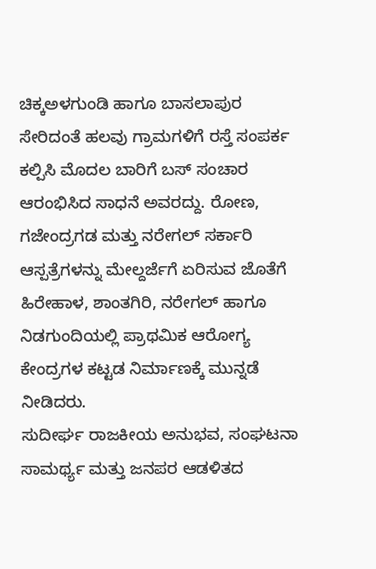ಚಿಕ್ಕಅಳಗುಂಡಿ ಹಾಗೂ ಬಾಸಲಾಪುರ ಸೇರಿದಂತೆ ಹಲವು ಗ್ರಾಮಗಳಿಗೆ ರಸ್ತೆ ಸಂಪರ್ಕ ಕಲ್ಪಿಸಿ ಮೊದಲ ಬಾರಿಗೆ ಬಸ್ ಸಂಚಾರ ಆರಂಭಿಸಿದ ಸಾಧನೆ ಅವರದ್ದು. ರೋಣ, ಗಜೇಂದ್ರಗಡ ಮತ್ತು ನರೇಗಲ್ ಸರ್ಕಾರಿ ಆಸ್ಪತ್ರೆಗಳನ್ನು ಮೇಲ್ದರ್ಜೆಗೆ ಏರಿಸುವ ಜೊತೆಗೆ ಹಿರೇಹಾಳ, ಶಾಂತಗಿರಿ, ನರೇಗಲ್ ಹಾಗೂ ನಿಡಗುಂದಿಯಲ್ಲಿ ಪ್ರಾಥಮಿಕ ಆರೋಗ್ಯ ಕೇಂದ್ರಗಳ ಕಟ್ಟಡ ನಿರ್ಮಾಣಕ್ಕೆ ಮುನ್ನಡೆ ನೀಡಿದರು.
ಸುದೀರ್ಘ ರಾಜಕೀಯ ಅನುಭವ, ಸಂಘಟನಾ ಸಾಮರ್ಥ್ಯ ಮತ್ತು ಜನಪರ ಆಡಳಿತದ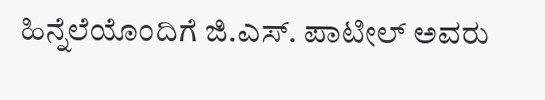ಹಿನ್ನೆಲೆಯೊಂದಿಗೆ ಜಿ.ಎಸ್. ಪಾಟೀಲ್ ಅವರು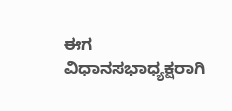ಈಗ ವಿಧಾನಸಭಾಧ್ಯಕ್ಷರಾಗಿ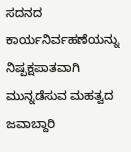ಸದನದ ಕಾರ್ಯನಿರ್ವಹಣೆಯನ್ನು ನಿಷ್ಪಕ್ಷಪಾತವಾಗಿ ಮುನ್ನಡೆಸುವ ಮಹತ್ವದ ಜವಾಬ್ದಾರಿ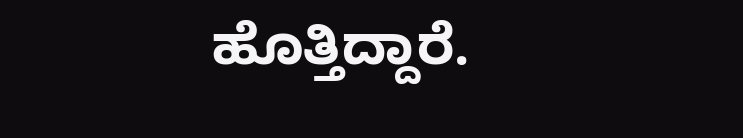ಹೊತ್ತಿದ್ದಾರೆ.